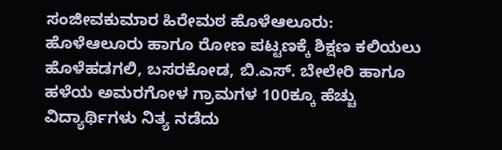ಸಂಜೀವಕುಮಾರ ಹಿರೇಮಠ ಹೊಳೆಆಲೂರು: ಹೊಳೆಆಲೂರು ಹಾಗೂ ರೋಣ ಪಟ್ಟಣಕ್ಕೆ ಶಿಕ್ಷಣ ಕಲಿಯಲು ಹೊಳೆಹಡಗಲಿ, ಬಸರಕೋಡ, ಬಿ.ಎಸ್. ಬೇಲೇರಿ ಹಾಗೂ ಹಳೆಯ ಅಮರಗೋಳ ಗ್ರಾಮಗಳ 100ಕ್ಕೂ ಹೆಚ್ಚು ವಿದ್ಯಾರ್ಥಿಗಳು ನಿತ್ಯ ನಡೆದು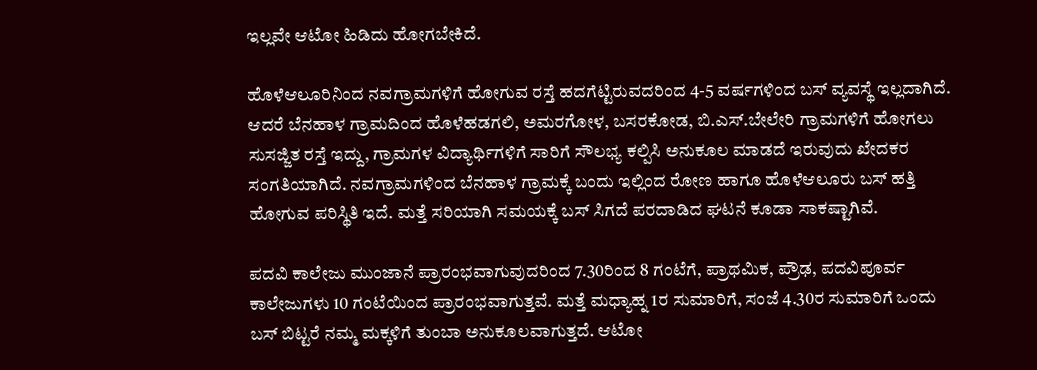ಇಲ್ಲವೇ ಆಟೋ ಹಿಡಿದು ಹೋಗಬೇಕಿದೆ.

ಹೊಳೆಆಲೂರಿನಿಂದ ನವಗ್ರಾಮಗಳಿಗೆ ಹೋಗುವ ರಸ್ತೆ ಹದಗೆಟ್ಟಿರುವದರಿಂದ 4-5 ವರ್ಷಗಳಿಂದ ಬಸ್ ವ್ಯವಸ್ಥೆ ಇಲ್ಲದಾಗಿದೆ. ಆದರೆ ಬೆನಹಾಳ ಗ್ರಾಮದಿಂದ ಹೊಳೆಹಡಗಲಿ, ಅಮರಗೋಳ, ಬಸರಕೋಡ, ಬಿ.ಎಸ್.ಬೇಲೇರಿ ಗ್ರಾಮಗಳಿಗೆ ಹೋಗಲು ಸುಸಜ್ಜಿತ ರಸ್ತೆ ಇದ್ದು, ಗ್ರಾಮಗಳ ವಿದ್ಯಾರ್ಥಿಗಳಿಗೆ ಸಾರಿಗೆ ಸೌಲಭ್ಯ ಕಲ್ಪಿಸಿ ಅನುಕೂಲ ಮಾಡದೆ ಇರುವುದು ಖೇದಕರ ಸಂಗತಿಯಾಗಿದೆ. ನವಗ್ರಾಮಗಳಿಂದ ಬೆನಹಾಳ ಗ್ರಾಮಕ್ಕೆ ಬಂದು ಇಲ್ಲಿಂದ ರೋಣ ಹಾಗೂ ಹೊಳೆಆಲೂರು ಬಸ್ ಹತ್ತಿ ಹೋಗುವ ಪರಿಸ್ಥಿತಿ ಇದೆ. ಮತ್ತೆ ಸರಿಯಾಗಿ ಸಮಯಕ್ಕೆ ಬಸ್ ಸಿಗದೆ ಪರದಾಡಿದ ಘಟನೆ ಕೂಡಾ ಸಾಕಷ್ಟಾಗಿವೆ.

ಪದವಿ ಕಾಲೇಜು ಮುಂಜಾನೆ ಪ್ರಾರಂಭವಾಗುವುದರಿಂದ 7.30ರಿಂದ 8 ಗಂಟೆಗೆ, ಪ್ರಾಥಮಿಕ, ಪ್ರೌಢ, ಪದವಿಪೂರ್ವ ಕಾಲೇಜುಗಳು 10 ಗಂಟೆಯಿಂದ ಪ್ರಾರಂಭವಾಗುತ್ತವೆ. ಮತ್ತೆ ಮಧ್ಯಾಹ್ನ 1ರ ಸುಮಾರಿಗೆ, ಸಂಜೆ 4.30ರ ಸುಮಾರಿಗೆ ಒಂದು ಬಸ್ ಬಿಟ್ಟರೆ ನಮ್ಮ ಮಕ್ಕಳಿಗೆ ತುಂಬಾ ಅನುಕೂಲವಾಗುತ್ತದೆ. ಆಟೋ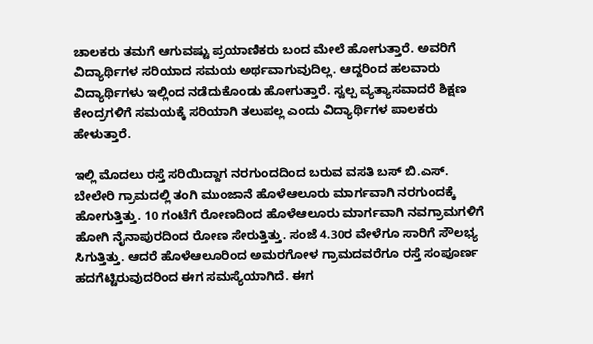ಚಾಲಕರು ತಮಗೆ ಆಗುವಷ್ಟು ಪ್ರಯಾಣಿಕರು ಬಂದ ಮೇಲೆ ಹೋಗುತ್ತಾರೆ. ಅವರಿಗೆ ವಿದ್ಯಾರ್ಥಿಗಳ ಸರಿಯಾದ ಸಮಯ ಅರ್ಥವಾಗುವುದಿಲ್ಲ. ಆದ್ದರಿಂದ ಹಲವಾರು ವಿದ್ಯಾರ್ಥಿಗಳು ಇಲ್ಲಿಂದ ನಡೆದುಕೊಂಡು ಹೋಗುತ್ತಾರೆ. ಸ್ವಲ್ಪ ವ್ಯತ್ಯಾಸವಾದರೆ ಶಿಕ್ಷಣ ಕೇಂದ್ರಗಳಿಗೆ ಸಮಯಕ್ಕೆ ಸರಿಯಾಗಿ ತಲುಪಲ್ಲ ಎಂದು ವಿದ್ಯಾರ್ಥಿಗಳ ಪಾಲಕರು ಹೇಳುತ್ತಾರೆ.

ಇಲ್ಲಿ ಮೊದಲು ರಸ್ತೆ ಸರಿಯಿದ್ದಾಗ ನರಗುಂದದಿಂದ ಬರುವ ವಸತಿ ಬಸ್ ಬಿ.ಎಸ್. ಬೇಲೇರಿ ಗ್ರಾಮದಲ್ಲಿ ತಂಗಿ ಮುಂಜಾನೆ ಹೊಳೆಆಲೂರು ಮಾರ್ಗವಾಗಿ ನರಗುಂದಕ್ಕೆ ಹೋಗುತ್ತಿತ್ತು. 10 ಗಂಟೆಗೆ ರೋಣದಿಂದ ಹೊಳೆಆಲೂರು ಮಾರ್ಗವಾಗಿ ನವಗ್ರಾಮಗಳಿಗೆ ಹೋಗಿ ನೈನಾಪುರದಿಂದ ರೋಣ ಸೇರುತ್ತಿತ್ತು. ಸಂಜೆ 4.30ರ ವೇಳೆಗೂ ಸಾರಿಗೆ ಸೌಲಭ್ಯ ಸಿಗುತ್ತಿತ್ತು. ಆದರೆ ಹೊಳೆಆಲೂರಿಂದ ಅಮರಗೋಳ ಗ್ರಾಮದವರೆಗೂ ರಸ್ತೆ ಸಂಪೂರ್ಣ ಹದಗೆಟ್ಟಿರುವುದರಿಂದ ಈಗ ಸಮಸ್ಯೆಯಾಗಿದೆ. ಈಗ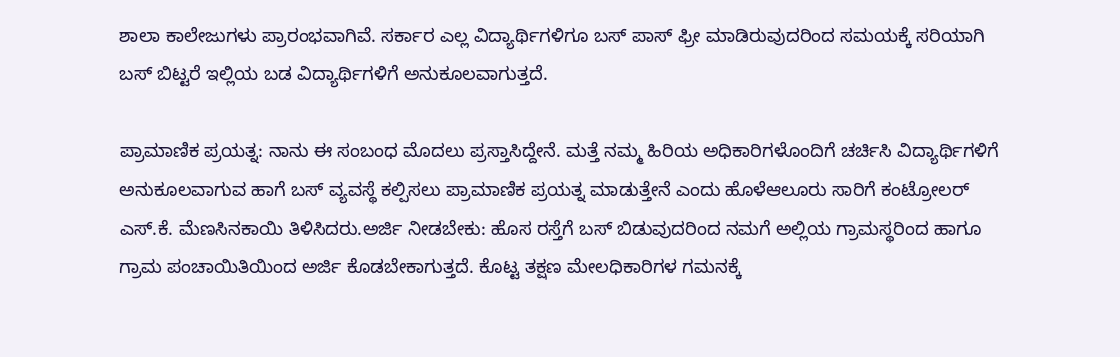ಶಾಲಾ ಕಾಲೇಜುಗಳು ಪ್ರಾರಂಭವಾಗಿವೆ. ಸರ್ಕಾರ ಎಲ್ಲ ವಿದ್ಯಾರ್ಥಿಗಳಿಗೂ ಬಸ್ ಪಾಸ್ ಫ್ರೀ ಮಾಡಿರುವುದರಿಂದ ಸಮಯಕ್ಕೆ ಸರಿಯಾಗಿ ಬಸ್‌ ಬಿಟ್ಟರೆ ಇಲ್ಲಿಯ ಬಡ ವಿದ್ಯಾರ್ಥಿಗಳಿಗೆ ಅನುಕೂಲವಾಗುತ್ತದೆ.

ಪ್ರಾಮಾಣಿಕ ಪ್ರಯತ್ನ: ನಾನು ಈ ಸಂಬಂಧ ಮೊದಲು ಪ್ರಸ್ತಾಸಿದ್ದೇನೆ. ಮತ್ತೆ ನಮ್ಮ ಹಿರಿಯ ಅಧಿಕಾರಿಗಳೊಂದಿಗೆ ಚರ್ಚಿಸಿ ವಿದ್ಯಾರ್ಥಿಗಳಿಗೆ ಅನುಕೂಲವಾಗುವ ಹಾಗೆ ಬಸ್ ವ್ಯವಸ್ಥೆ ಕಲ್ಪಿಸಲು ಪ್ರಾಮಾಣಿಕ ಪ್ರಯತ್ನ ಮಾಡುತ್ತೇನೆ ಎಂದು ಹೊಳೆಆಲೂರು ಸಾರಿಗೆ ಕಂಟ್ರೋಲರ್ ಎಸ್.ಕೆ. ಮೆಣಸಿನಕಾಯಿ ತಿಳಿಸಿದರು.ಅರ್ಜಿ ನೀಡಬೇಕು: ಹೊಸ ರಸ್ತೆಗೆ ಬಸ್ ಬಿಡುವುದರಿಂದ ನಮಗೆ ಅಲ್ಲಿಯ ಗ್ರಾಮಸ್ಥರಿಂದ ಹಾಗೂ ಗ್ರಾಮ ಪಂಚಾಯಿತಿಯಿಂದ ಅರ್ಜಿ ಕೊಡಬೇಕಾಗುತ್ತದೆ. ಕೊಟ್ಟ ತಕ್ಷಣ ಮೇಲಧಿಕಾರಿಗಳ ಗಮನಕ್ಕೆ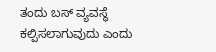ತಂದು ಬಸ್ ವ್ಯವಸ್ಥೆ ಕಲ್ಪಿಸಲಾಗುವುದು ಎಂದು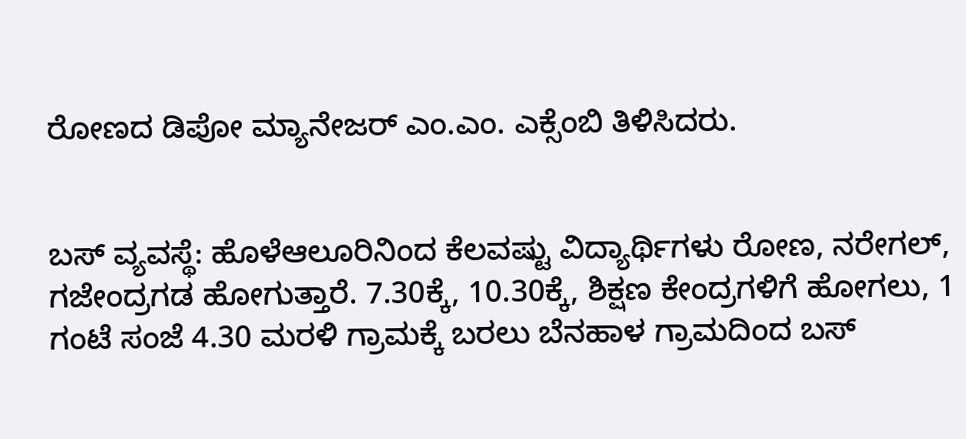ರೋಣದ ಡಿಪೋ ಮ್ಯಾನೇಜರ್ ಎಂ.ಎಂ. ಎಕ್ಸೆಂಬಿ ತಿಳಿಸಿದರು.


ಬಸ್‌ ವ್ಯವಸ್ಥೆ: ಹೊಳೆಆಲೂರಿನಿಂದ ಕೆಲವಷ್ಟು ವಿದ್ಯಾರ್ಥಿಗಳು ರೋಣ, ನರೇಗಲ್, ಗಜೇಂದ್ರಗಡ ಹೋಗುತ್ತಾರೆ. 7.30ಕ್ಕೆ, 10.30ಕ್ಕೆ, ಶಿಕ್ಷಣ ಕೇಂದ್ರಗಳಿಗೆ ಹೋಗಲು, 1 ಗಂಟೆ ಸಂಜೆ 4.30 ಮರಳಿ ಗ್ರಾಮಕ್ಕೆ ಬರಲು ಬೆನಹಾಳ ಗ್ರಾಮದಿಂದ ಬಸ್‌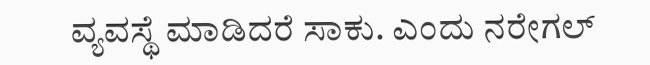ವ್ಯವಸ್ಥೆ ಮಾಡಿದರೆ ಸಾಕು. ಎಂದು ನರೇಗಲ್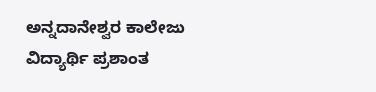ಅನ್ನದಾನೇಶ್ವರ ಕಾಲೇಜು ವಿದ್ಯಾರ್ಥಿ ಪ್ರಶಾಂತ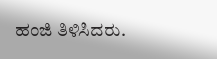ಹಂಜಿ ತಿಳಿಸಿದರು.